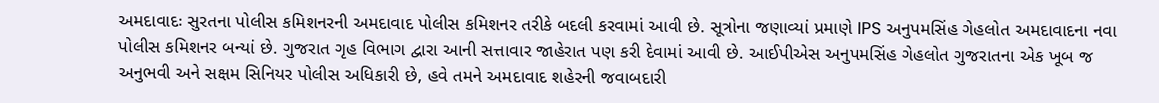અમદાવાદઃ સુરતના પોલીસ કમિશનરની અમદાવાદ પોલીસ કમિશનર તરીકે બદલી કરવામાં આવી છે. સૂત્રોના જણાવ્યાં પ્રમાણે IPS અનુપમસિંહ ગેહલોત અમદાવાદના નવા પોલીસ કમિશનર બન્યાં છે. ગુજરાત ગૃહ વિભાગ દ્વારા આની સત્તાવાર જાહેરાત પણ કરી દેવામાં આવી છે. આઈપીએસ અનુપમસિંહ ગેહલોત ગુજરાતના એક ખૂબ જ અનુભવી અને સક્ષમ સિનિયર પોલીસ અધિકારી છે, હવે તમને અમદાવાદ શહેરની જવાબદારી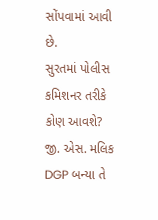સોંપવામાં આવી છે.
સુરતમાં પોલીસ કમિશનર તરીકે કોણ આવશે?
જી. એસ. મલિક DGP બન્યા તે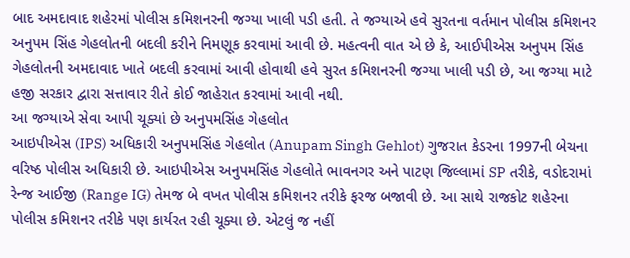બાદ અમદાવાદ શહેરમાં પોલીસ કમિશનરની જગ્યા ખાલી પડી હતી. તે જગ્યાએ હવે સુરતના વર્તમાન પોલીસ કમિશનર અનુપમ સિંહ ગેહલોતની બદલી કરીને નિમણૂક કરવામાં આવી છે. મહત્વની વાત એ છે કે, આઈપીએસ અનુપમ સિંહ ગેહલોતની અમદાવાદ ખાતે બદલી કરવામાં આવી હોવાથી હવે સુરત કમિશનરની જગ્યા ખાલી પડી છે, આ જગ્યા માટે હજી સરકાર દ્વારા સત્તાવાર રીતે કોઈ જાહેરાત કરવામાં આવી નથી.
આ જગ્યાએ સેવા આપી ચૂક્યાં છે અનુપમસિંહ ગેહલોત
આઇપીએસ (IPS) અધિકારી અનુપમસિંહ ગેહલોત (Anupam Singh Gehlot) ગુજરાત કેડરના 1997ની બેચના વરિષ્ઠ પોલીસ અધિકારી છે. આઇપીએસ અનુપમસિંહ ગેહલોતે ભાવનગર અને પાટણ જિલ્લામાં SP તરીકે, વડોદરામાં રેન્જ આઈજી (Range IG) તેમજ બે વખત પોલીસ કમિશનર તરીકે ફરજ બજાવી છે. આ સાથે રાજકોટ શહેરના પોલીસ કમિશનર તરીકે પણ કાર્યરત રહી ચૂક્યા છે. એટલું જ નહીં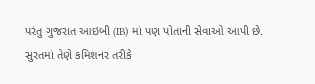પરંતુ ગુજરાત આઇબી (IB) માં પણ પોતાની સેવાઓ આપી છે. સુરતમાં તેણે કમિશનર તરીકે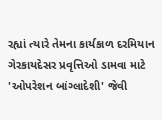રહ્યાં ત્યારે તેમના કાર્યકાળ દરમિયાન ગેરકાયદેસર પ્રવૃત્તિઓ ડામવા માટે 'ઓપરેશન બાંગ્લાદેશી' જેવી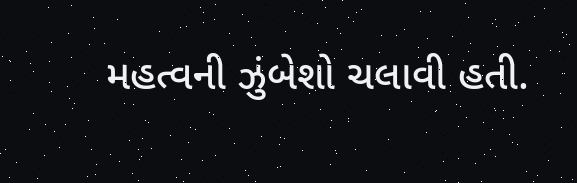મહત્વની ઝુંબેશો ચલાવી હતી.